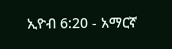ኢዮብ 6:20 - አማርኛ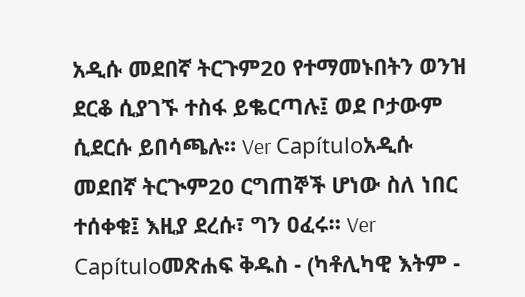አዲሱ መደበኛ ትርጉም20 የተማመኑበትን ወንዝ ደርቆ ሲያገኙ ተስፋ ይቈርጣሉ፤ ወደ ቦታውም ሲደርሱ ይበሳጫሉ። Ver Capítuloአዲሱ መደበኛ ትርጒም20 ርግጠኞች ሆነው ስለ ነበር ተሰቀቁ፤ እዚያ ደረሱ፣ ግን ዐፈሩ። Ver Capítuloመጽሐፍ ቅዱስ - (ካቶሊካዊ እትም -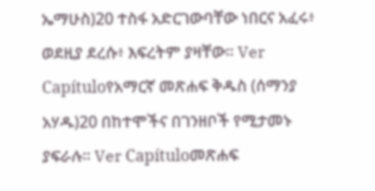ኤማሁስ)20 ተስፋ አድርገውባቸው ነበርና አፈሩ፥ ወደዚያ ደረሱ፥ እፍረትም ያዛቸው። Ver Capítuloየአማርኛ መጽሐፍ ቅዱስ (ሰማንያ አሃዱ)20 በከተሞችና በገንዘቦች የሚታመኑ ያፍራሉ። Ver Capítuloመጽሐፍ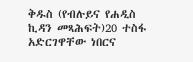ቅዱስ (የብሉይና የሐዲስ ኪዳን መጻሕፍት)20 ተስፋ አድርገዋቸው ነበርና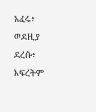አፈሩ፥ ወደዚያ ደረሱ፥ እፍረትም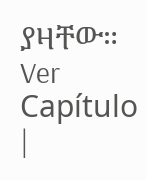ያዛቸው። Ver Capítulo |